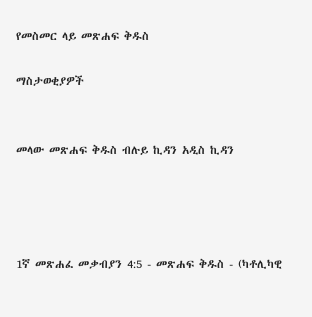የመስመር ላይ መጽሐፍ ቅዱስ

ማስታወቂያዎች


መላው መጽሐፍ ቅዱስ ብሉይ ኪዳን አዲስ ኪዳን




1ኛ መጽሐፈ መቃብያን 4:5 - መጽሐፍ ቅዱስ - (ካቶሊካዊ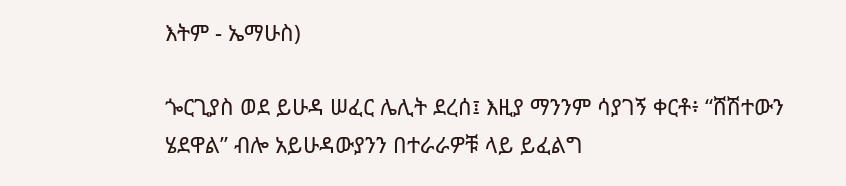እትም - ኤማሁስ)

ጐርጊያስ ወደ ይሁዳ ሠፈር ሌሊት ደረሰ፤ እዚያ ማንንም ሳያገኝ ቀርቶ፥ “ሸሽተውን ሄደዋል” ብሎ አይሁዳውያንን በተራራዎቹ ላይ ይፈልግ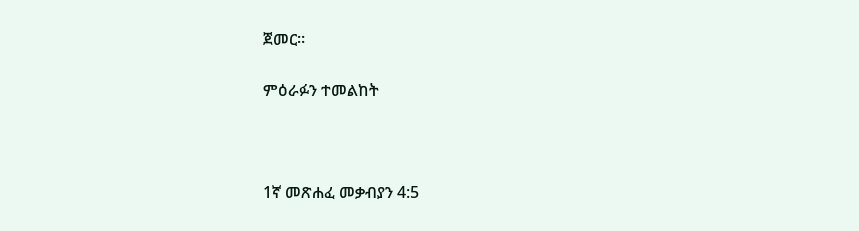ጀመር።

ምዕራፉን ተመልከት



1ኛ መጽሐፈ መቃብያን 4:5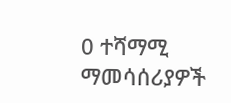0 ተሻማሚ ማመሳሰሪያዎች